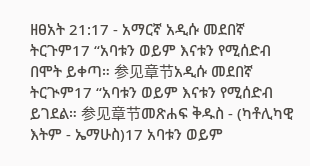ዘፀአት 21:17 - አማርኛ አዲሱ መደበኛ ትርጉም17 “አባቱን ወይም እናቱን የሚሰድብ በሞት ይቀጣ። 参见章节አዲሱ መደበኛ ትርጒም17 “አባቱን ወይም እናቱን የሚሰድብ ይገደል። 参见章节መጽሐፍ ቅዱስ - (ካቶሊካዊ እትም - ኤማሁስ)17 አባቱን ወይም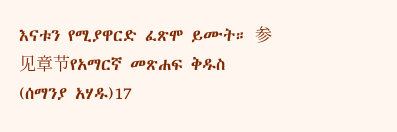እናቱን የሚያዋርድ ፈጽሞ ይሙት። 参见章节የአማርኛ መጽሐፍ ቅዱስ (ሰማንያ አሃዱ)17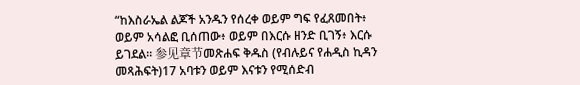“ከእስራኤል ልጆች አንዱን የሰረቀ ወይም ግፍ የፈጸመበት፥ ወይም አሳልፎ ቢሰጠው፥ ወይም በእርሱ ዘንድ ቢገኝ፥ እርሱ ይገደል። 参见章节መጽሐፍ ቅዱስ (የብሉይና የሐዲስ ኪዳን መጻሕፍት)17 አባቱን ወይም እናቱን የሚሰድብ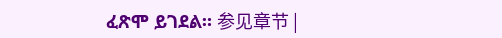ፈጽሞ ይገደል። 参见章节 |